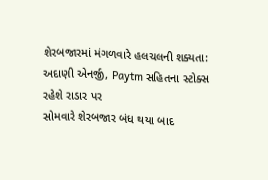શેરબજારમાં મંગળવારે હલચલની શક્યતા: અદાણી એનર્જી, Paytm સહિતના સ્ટોક્સ રહેશે રાડાર પર
સોમવારે શેરબજાર બંધ થયા બાદ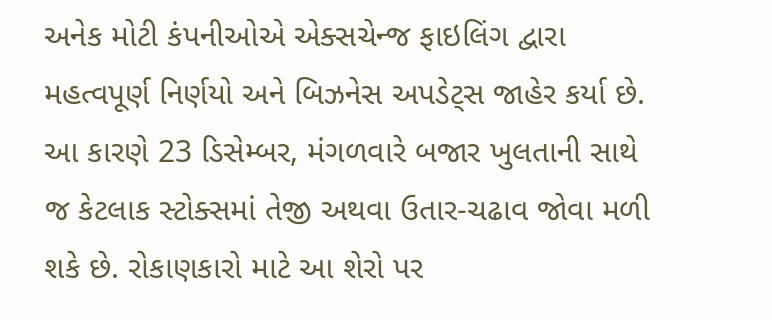અનેક મોટી કંપનીઓએ એક્સચેન્જ ફાઇલિંગ દ્વારા મહત્વપૂર્ણ નિર્ણયો અને બિઝનેસ અપડેટ્સ જાહેર કર્યા છે. આ કારણે 23 ડિસેમ્બર, મંગળવારે બજાર ખુલતાની સાથે જ કેટલાક સ્ટોક્સમાં તેજી અથવા ઉતાર-ચઢાવ જોવા મળી શકે છે. રોકાણકારો માટે આ શેરો પર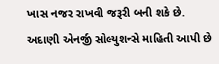ખાસ નજર રાખવી જરૂરી બની શકે છે. અદાણી એનર્જી સોલ્યુશન્સે માહિતી આપી છે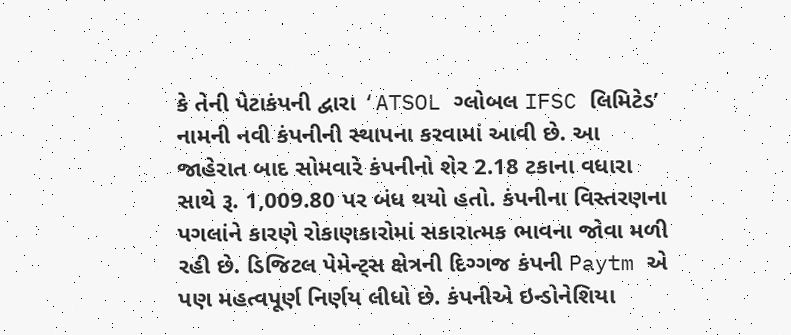કે તેની પેટાકંપની દ્વારા ‘ATSOL ગ્લોબલ IFSC લિમિટેડ’ નામની નવી કંપનીની સ્થાપના કરવામાં આવી છે. આ જાહેરાત બાદ સોમવારે કંપનીનો શેર 2.18 ટકાના વધારા સાથે રૂ. 1,009.80 પર બંધ થયો હતો. કંપનીના વિસ્તરણના પગલાંને કારણે રોકાણકારોમાં સકારાત્મક ભાવના જોવા મળી રહી છે. ડિજિટલ પેમેન્ટ્સ ક્ષેત્રની દિગ્ગજ કંપની Paytm એ પણ મહત્વપૂર્ણ નિર્ણય લીધો છે. કંપનીએ ઇન્ડોનેશિયા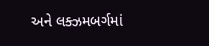અને લક્ઝમબર્ગમાં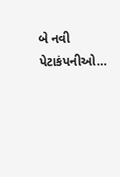બે નવી પેટાકંપનીઓ…